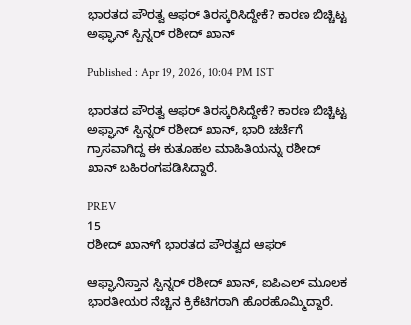ಭಾರತದ ಪೌರತ್ವ ಆಫರ್ ತಿರಸ್ಕರಿಸಿದ್ದೇಕೆ? ಕಾರಣ ಬಿಚ್ಚಿಟ್ಟ ಅಫ್ಘಾನ್ ಸ್ಪಿನ್ನರ್ ರಶೀದ್ ಖಾನ್

Published : Apr 19, 2026, 10:04 PM IST

ಭಾರತದ ಪೌರತ್ವ ಆಫರ್ ತಿರಸ್ಕರಿಸಿದ್ದೇಕೆ? ಕಾರಣ ಬಿಚ್ಚಿಟ್ಟ ಅಫ್ಘಾನ್ ಸ್ಪಿನ್ನರ್ ರಶೀದ್ ಖಾನ್, ಭಾರಿ ಚರ್ಚೆಗೆ ಗ್ರಾಸವಾಗಿದ್ದ ಈ ಕುತೂಹಲ ಮಾಹಿತಿಯನ್ನು ರಶೀದ್ ಖಾನ್ ಬಹಿರಂಗಪಡಿಸಿದ್ದಾರೆ.

PREV
15
ರಶೀದ್ ಖಾನ್‌ಗೆ ಭಾರತದ ಪೌರತ್ವದ ಆಫರ್

ಆಫ್ಘಾನಿಸ್ತಾನ ಸ್ಪಿನ್ನರ್ ರಶೀದ್ ಖಾನ್, ಐಪಿಎಲ್ ಮೂಲಕ ಭಾರತೀಯರ ನೆಚ್ಚಿನ ಕ್ರಿಕೆಟಿಗರಾಗಿ ಹೊರಹೊಮ್ಮಿದ್ದಾರೆ.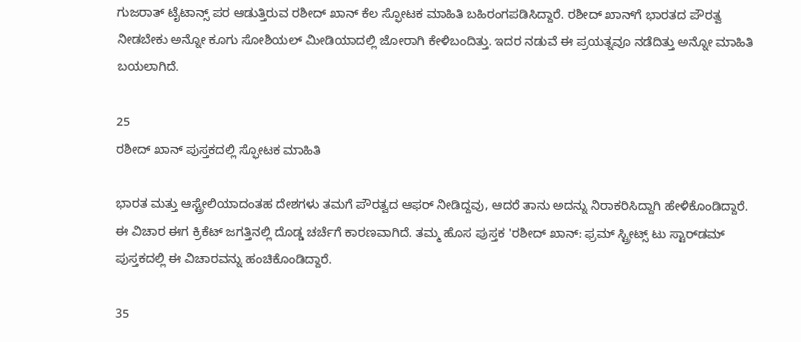ಗುಜರಾತ್ ಟೈಟಾನ್ಸ್ ಪರ ಆಡುತ್ತಿರುವ ರಶೀದ್ ಖಾನ್ ಕೆಲ ಸ್ಫೋಟಕ ಮಾಹಿತಿ ಬಹಿರಂಗಪಡಿಸಿದ್ದಾರೆ. ರಶೀದ್ ಖಾನ್‌ಗೆ ಭಾರತದ ಪೌರತ್ವ ನೀಡಬೇಕು ಅನ್ನೋ ಕೂಗು ಸೋಶಿಯಲ್ ಮೀಡಿಯಾದಲ್ಲಿ ಜೋರಾಗಿ ಕೇಳಿಬಂದಿತ್ತು. ಇದರ ನಡುವೆ ಈ ಪ್ರಯತ್ನವೂ ನಡೆದಿತ್ತು ಅನ್ನೋ ಮಾಹಿತಿ ಬಯಲಾಗಿದೆ.

25
ರಶೀದ್ ಖಾನ್ ಪುಸ್ತಕದಲ್ಲಿ ಸ್ಫೋಟಕ ಮಾಹಿತಿ

ಭಾರತ ಮತ್ತು ಆಸ್ಟ್ರೇಲಿಯಾದಂತಹ ದೇಶಗಳು ತಮಗೆ ಪೌರತ್ವದ ಆಫರ್ ನೀಡಿದ್ದವು, ಆದರೆ ತಾನು ಅದನ್ನು ನಿರಾಕರಿಸಿದ್ದಾಗಿ ಹೇಳಿಕೊಂಡಿದ್ದಾರೆ. ಈ ವಿಚಾರ ಈಗ ಕ್ರಿಕೆಟ್ ಜಗತ್ತಿನಲ್ಲಿ ದೊಡ್ಡ ಚರ್ಚೆಗೆ ಕಾರಣವಾಗಿದೆ. ತಮ್ಮ ಹೊಸ ಪುಸ್ತಕ 'ರಶೀದ್ ಖಾನ್: ಫ್ರಮ್ ಸ್ಟ್ರೀಟ್ಸ್ ಟು ಸ್ಟಾರ್‌ಡಮ್ ಪುಸ್ತಕದಲ್ಲಿ ಈ ವಿಚಾರವನ್ನು ಹಂಚಿಕೊಂಡಿದ್ದಾರೆ.

35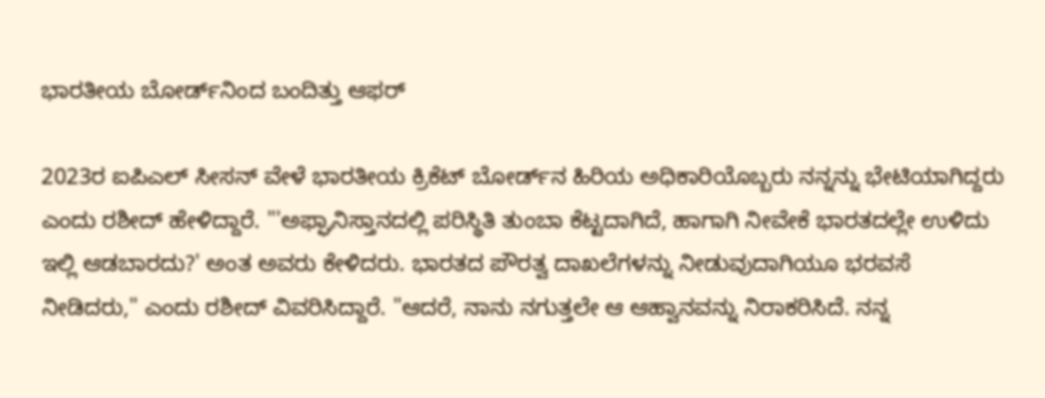ಭಾರತೀಯ ಬೋರ್ಡ್‌ನಿಂದ ಬಂದಿತ್ತು ಆಫರ್

2023ರ ಐಪಿಎಲ್ ಸೀಸನ್ ವೇಳೆ ಭಾರತೀಯ ಕ್ರಿಕೆಟ್ ಬೋರ್ಡ್‌ನ ಹಿರಿಯ ಅಧಿಕಾರಿಯೊಬ್ಬರು ನನ್ನನ್ನು ಭೇಟಿಯಾಗಿದ್ದರು ಎಂದು ರಶೀದ್ ಹೇಳಿದ್ದಾರೆ. "'ಅಫ್ಘಾನಿಸ್ತಾನದಲ್ಲಿ ಪರಿಸ್ಥಿತಿ ತುಂಬಾ ಕೆಟ್ಟದಾಗಿದೆ, ಹಾಗಾಗಿ ನೀವೇಕೆ ಭಾರತದಲ್ಲೇ ಉಳಿದು ಇಲ್ಲಿ ಆಡಬಾರದು?' ಅಂತ ಅವರು ಕೇಳಿದರು. ಭಾರತದ ಪೌರತ್ವ ದಾಖಲೆಗಳನ್ನು ನೀಡುವುದಾಗಿಯೂ ಭರವಸೆ ನೀಡಿದರು," ಎಂದು ರಶೀದ್ ವಿವರಿಸಿದ್ದಾರೆ. "ಆದರೆ, ನಾನು ನಗುತ್ತಲೇ ಆ ಆಹ್ವಾನವನ್ನು ನಿರಾಕರಿಸಿದೆ. ನನ್ನ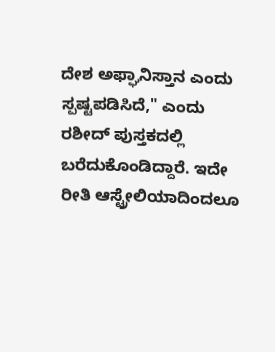ದೇಶ ಅಫ್ಘಾನಿಸ್ತಾನ ಎಂದು ಸ್ಪಷ್ಟಪಡಿಸಿದೆ," ಎಂದು ರಶೀದ್ ಪುಸ್ತಕದಲ್ಲಿ ಬರೆದುಕೊಂಡಿದ್ದಾರೆ. ಇದೇ ರೀತಿ ಆಸ್ಟ್ರೇಲಿಯಾದಿಂದಲೂ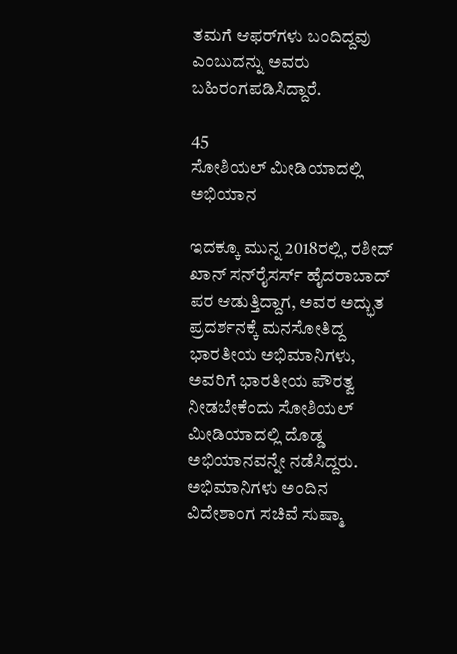ತಮಗೆ ಆಫರ್‌ಗಳು ಬಂದಿದ್ದವು ಎಂಬುದನ್ನು ಅವರು ಬಹಿರಂಗಪಡಿಸಿದ್ದಾರೆ.

45
ಸೋಶಿಯಲ್ ಮೀಡಿಯಾದಲ್ಲಿ ಅಭಿಯಾನ

ಇದಕ್ಕೂ ಮುನ್ನ 2018ರಲ್ಲಿ, ರಶೀದ್ ಖಾನ್ ಸನ್‌ರೈಸರ್ಸ್ ಹೈದರಾಬಾದ್ ಪರ ಆಡುತ್ತಿದ್ದಾಗ, ಅವರ ಅದ್ಭುತ ಪ್ರದರ್ಶನಕ್ಕೆ ಮನಸೋತಿದ್ದ ಭಾರತೀಯ ಅಭಿಮಾನಿಗಳು, ಅವರಿಗೆ ಭಾರತೀಯ ಪೌರತ್ವ ನೀಡಬೇಕೆಂದು ಸೋಶಿಯಲ್ ಮೀಡಿಯಾದಲ್ಲಿ ದೊಡ್ಡ ಅಭಿಯಾನವನ್ನೇ ನಡೆಸಿದ್ದರು. ಅಭಿಮಾನಿಗಳು ಅಂದಿನ ವಿದೇಶಾಂಗ ಸಚಿವೆ ಸುಷ್ಮಾ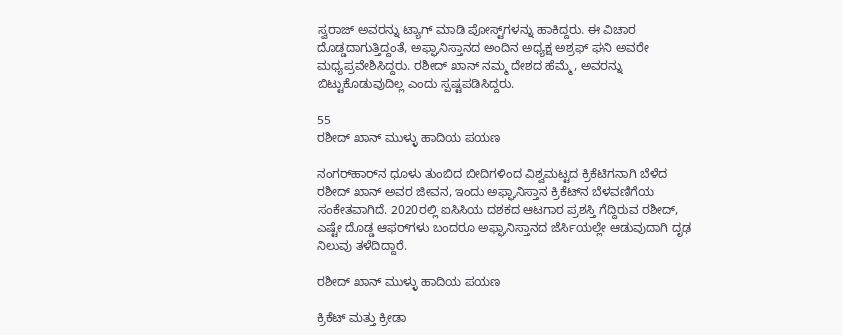ಸ್ವರಾಜ್ ಅವರನ್ನು ಟ್ಯಾಗ್ ಮಾಡಿ ಪೋಸ್ಟ್‌ಗಳನ್ನು ಹಾಕಿದ್ದರು. ಈ ವಿಚಾರ ದೊಡ್ಡದಾಗುತ್ತಿದ್ದಂತೆ, ಅಫ್ಘಾನಿಸ್ತಾನದ ಅಂದಿನ ಅಧ್ಯಕ್ಷ ಅಶ್ರಫ್ ಘನಿ ಅವರೇ ಮಧ್ಯಪ್ರವೇಶಿಸಿದ್ದರು. ರಶೀದ್ ಖಾನ್ ನಮ್ಮ ದೇಶದ ಹೆಮ್ಮೆ, ಅವರನ್ನು ಬಿಟ್ಟುಕೊಡುವುದಿಲ್ಲ ಎಂದು ಸ್ಪಷ್ಟಪಡಿಸಿದ್ದರು.

55
ರಶೀದ್ ಖಾನ್ ಮುಳ್ಳು ಹಾದಿಯ ಪಯಣ

ನಂಗರ್‌ಹಾರ್‌ನ ಧೂಳು ತುಂಬಿದ ಬೀದಿಗಳಿಂದ ವಿಶ್ವಮಟ್ಟದ ಕ್ರಿಕೆಟಿಗನಾಗಿ ಬೆಳೆದ ರಶೀದ್ ಖಾನ್ ಅವರ ಜೀವನ, ಇಂದು ಅಫ್ಘಾನಿಸ್ತಾನ ಕ್ರಿಕೆಟ್‌ನ ಬೆಳವಣಿಗೆಯ ಸಂಕೇತವಾಗಿದೆ. 2020ರಲ್ಲಿ ಐಸಿಸಿಯ ದಶಕದ ಆಟಗಾರ ಪ್ರಶಸ್ತಿ ಗೆದ್ದಿರುವ ರಶೀದ್, ಎಷ್ಟೇ ದೊಡ್ಡ ಆಫರ್‌ಗಳು ಬಂದರೂ ಅಫ್ಘಾನಿಸ್ತಾನದ ಜೆರ್ಸಿಯಲ್ಲೇ ಆಡುವುದಾಗಿ ದೃಢ ನಿಲುವು ತಳೆದಿದ್ದಾರೆ.

ರಶೀದ್ ಖಾನ್ ಮುಳ್ಳು ಹಾದಿಯ ಪಯಣ

ಕ್ರಿಕೆಟ್ ಮತ್ತು ಕ್ರೀಡಾ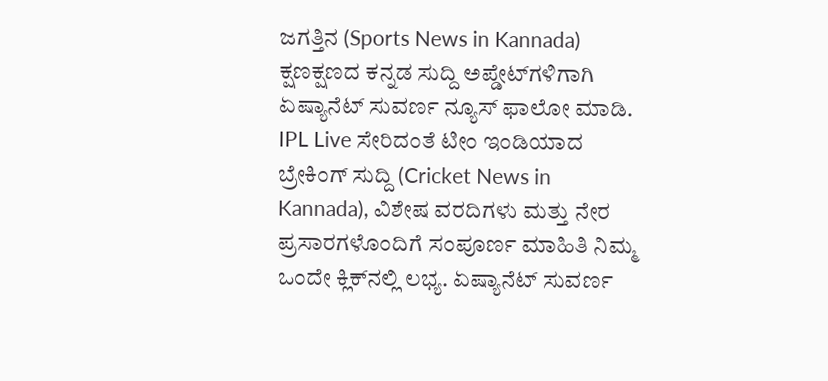ಜಗತ್ತಿನ (Sports News in Kannada) ಕ್ಷಣಕ್ಷಣದ ಕನ್ನಡ ಸುದ್ದಿ ಅಪ್ಡೇಟ್‌ಗಳಿಗಾಗಿ ಏಷ್ಯಾನೆಟ್ ಸುವರ್ಣ ನ್ಯೂಸ್‌ ಫಾಲೋ ಮಾಡಿ. IPL Live ಸೇರಿದಂತೆ ಟೀಂ ಇಂಡಿಯಾದ ಬ್ರೇಕಿಂಗ್ ಸುದ್ದಿ (Cricket News in Kannada), ವಿಶೇಷ ವರದಿಗಳು ಮತ್ತು ನೇರ ಪ್ರಸಾರಗಳೊಂದಿಗೆ ಸಂಪೂರ್ಣ ಮಾಹಿತಿ ನಿಮ್ಮ ಒಂದೇ ಕ್ಲಿಕ್‌ನಲ್ಲಿ ಲಭ್ಯ. ಏಷ್ಯಾನೆಟ್ ಸುವರ್ಣ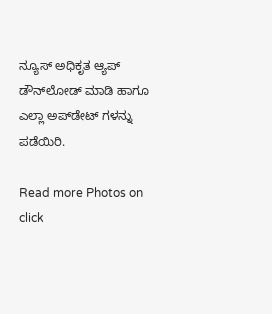ನ್ಯೂಸ್ ಅಧಿಕೃತ ಆ್ಯಪ್ ಡೌನ್‌ಲೋಡ್ ಮಾಡಿ ಹಾಗೂ ಎಲ್ಲಾ ಅಪ್‌ಡೇಟ್ ಗಳನ್ನು ಪಡೆಯಿರಿ.

Read more Photos on
click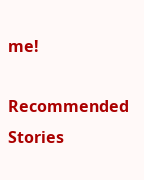me!

Recommended Stories